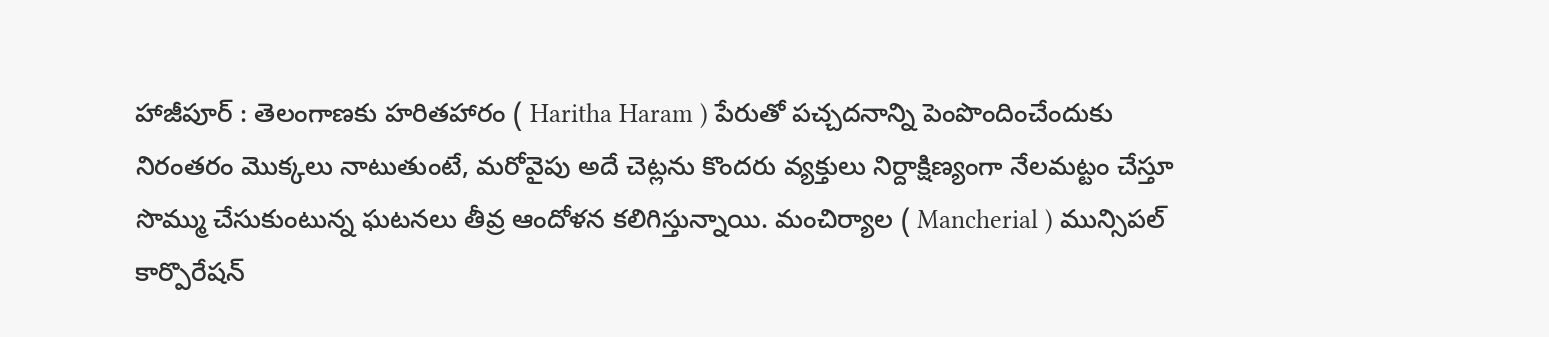హాజీపూర్ : తెలంగాణకు హరితహారం ( Haritha Haram ) పేరుతో పచ్చదనాన్ని పెంపొందించేందుకు నిరంతరం మొక్కలు నాటుతుంటే, మరోవైపు అదే చెట్లను కొందరు వ్యక్తులు నిర్దాక్షిణ్యంగా నేలమట్టం చేస్తూ సొమ్ము చేసుకుంటున్న ఘటనలు తీవ్ర ఆందోళన కలిగిస్తున్నాయి. మంచిర్యాల ( Mancherial ) మున్సిపల్ కార్పొరేషన్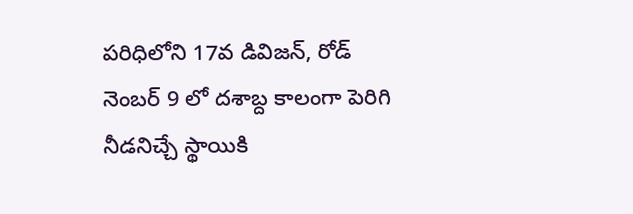పరిధిలోని 17వ డివిజన్, రోడ్ నెంబర్ 9 లో దశాబ్ద కాలంగా పెరిగి నీడనిచ్చే స్థాయికి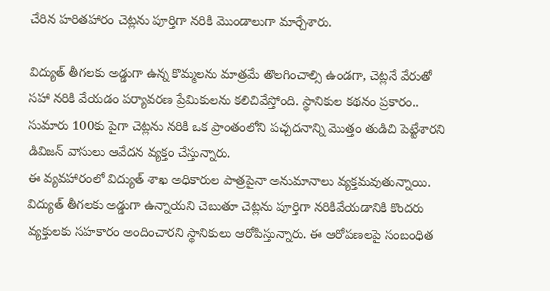చేరిన హరితహారం చెట్లను పూర్తిగా నరికి మొండాలుగా మార్చేశారు.

విద్యుత్ తీగలకు అడ్డుగా ఉన్న కొమ్మలను మాత్రమే తొలగించాల్సి ఉండగా, చెట్లనే వేరుతో సహా నరికి వేయడం పర్యావరణ ప్రేమికులను కలిచివేస్తోంది. స్థానికుల కథనం ప్రకారం.. సుమారు 100కు పైగా చెట్లను నరికి ఒక ప్రాంతంలోని పచ్చదనాన్ని మొత్తం తుడిచి పెట్టేశారని డివిజన్ వాసులు ఆవేదన వ్యక్తం చేస్తున్నారు.
ఈ వ్యవహారంలో విద్యుత్ శాఖ అధికారుల పాత్రపైనా అనుమానాలు వ్యక్తమవుతున్నాయి. విద్యుత్ తీగలకు అడ్డుగా ఉన్నాయని చెబుతూ చెట్లను పూర్తిగా నరికివేయడానికి కొందరు వ్యక్తులకు సహకారం అందించారని స్థానికులు ఆరోపిస్తున్నారు. ఈ ఆరోపణలపై సంబంధిత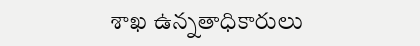శాఖ ఉన్నతాధికారులు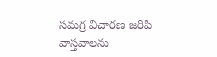సమగ్ర విచారణ జరిపి వాస్తవాలను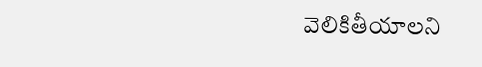వెలికితీయాలని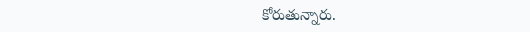కోరుతున్నారు.